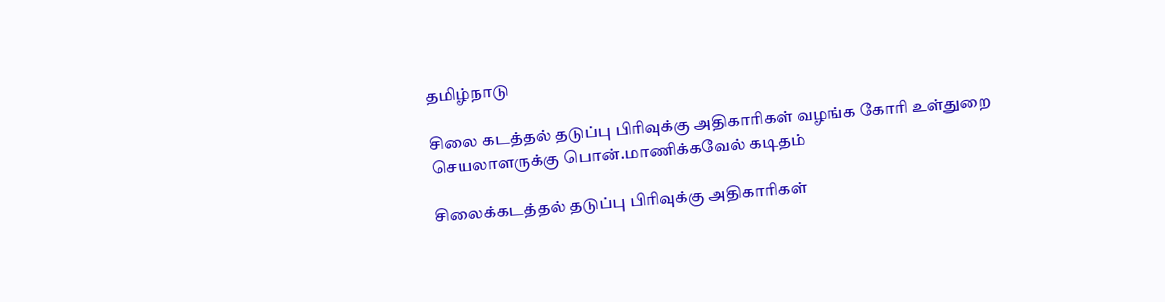தமிழ்நாடு

சிலை கடத்தல் தடுப்பு பிரிவுக்கு அதிகாரிகள் வழங்க கோரி உள்துறை செயலாளருக்கு பொன்.மாணிக்கவேல் கடிதம்

சிலைக்கடத்தல் தடுப்பு பிரிவுக்கு அதிகாரிகள்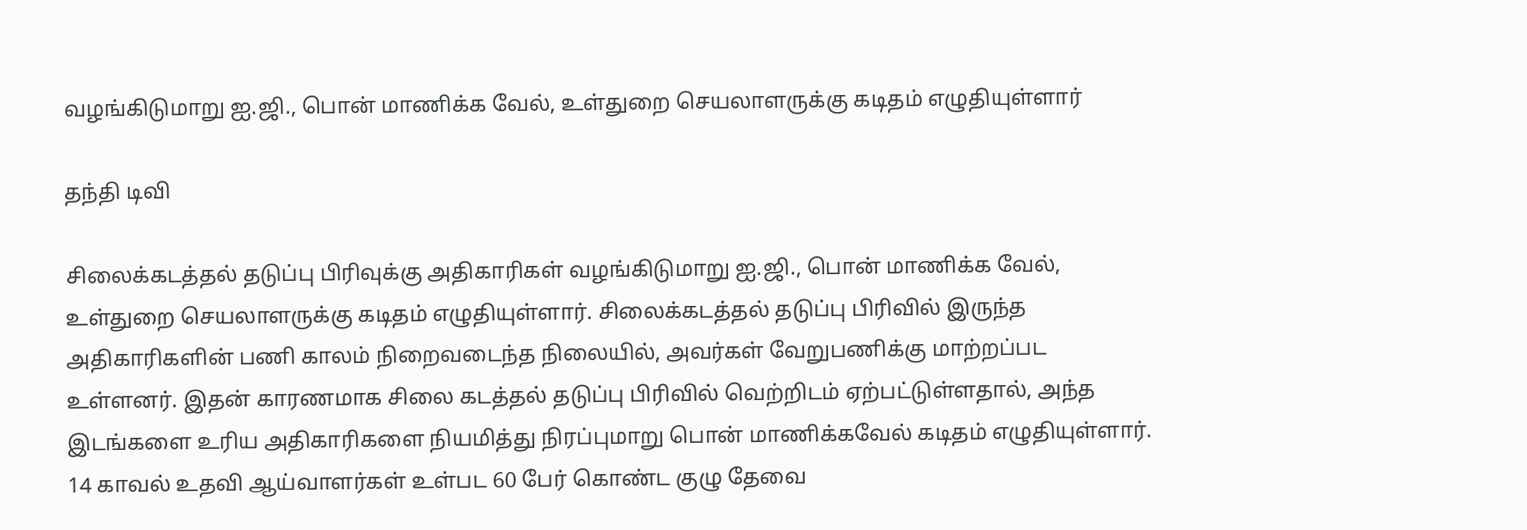வழங்கிடுமாறு ஐ.ஜி., பொன் மாணிக்க வேல், உள்துறை செயலாளருக்கு கடிதம் எழுதியுள்ளார்

தந்தி டிவி

சிலைக்கடத்தல் தடுப்பு பிரிவுக்கு அதிகாரிகள் வழங்கிடுமாறு ஐ.ஜி., பொன் மாணிக்க வேல், உள்துறை செயலாளருக்கு கடிதம் எழுதியுள்ளார். சிலைக்கடத்தல் தடுப்பு பிரிவில் இருந்த அதிகாரிகளின் பணி காலம் நிறைவடைந்த நிலையில், அவர்கள் வேறுபணிக்கு மாற்றப்பட உள்ளனர். இதன் காரணமாக சிலை கடத்தல் தடுப்பு பிரிவில் வெற்றிடம் ஏற்பட்டுள்ளதால், அந்த இடங்களை உரிய அதிகாரிகளை நியமித்து நிரப்புமாறு பொன் மாணிக்கவேல் கடிதம் எழுதியுள்ளார். 14 காவல் உதவி ஆய்வாளர்கள் உள்பட 60 பேர் கொண்ட குழு தேவை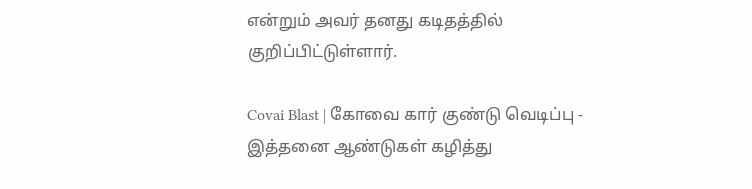என்றும் அவர் தனது கடித‌த்தில் குறிப்பிட்டுள்ளார்.

Covai Blast | கோவை கார் குண்டு வெடிப்பு - இத்தனை ஆண்டுகள் கழித்து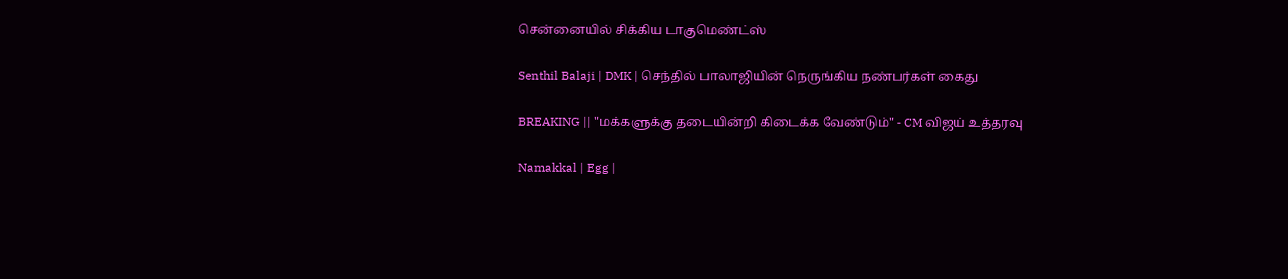சென்னையில் சிக்கிய டாகுமெண்ட்ஸ்

Senthil Balaji | DMK | செந்தில் பாலாஜியின் நெருங்கிய நண்பர்கள் கைது

BREAKING || "மக்களுக்கு தடையின்றி கிடைக்க வேண்டும்" - CM விஜய் உத்தரவு

Namakkal | Egg |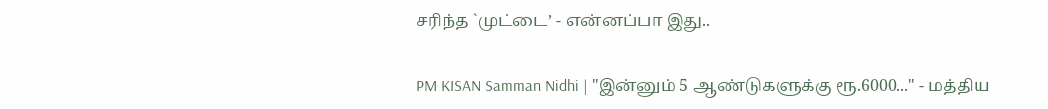சரிந்த `முட்டை’ - என்னப்பா இது..

PM KISAN Samman Nidhi | "இன்னும் 5 ஆண்டுகளுக்கு ரூ.6000..." - மத்திய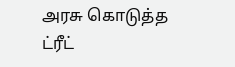அரசு கொடுத்த ட்ரீட்